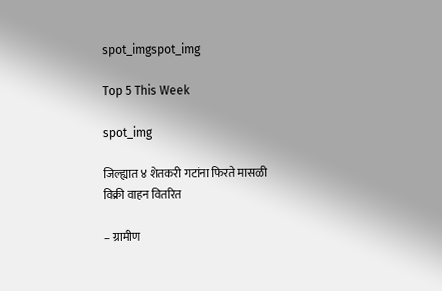spot_imgspot_img

Top 5 This Week

spot_img

जिल्ह्यात ४ शेतकरी गटांना फिरते मासळी विक्री वाहन वितरित

– ग्रामीण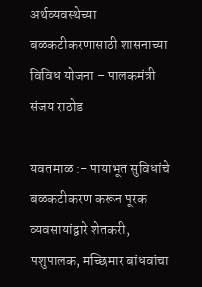अर्थव्यवस्थेच्या बळकटीकरणासाठी शासनाच्या विविध योजना – पालकमंत्री संजय राठोड

यवतमाळ :- पायाभूत सुविधांचे बळकटीकरण करून पूरक व्यवसायांद्वारे शेतकरी, पशुपालक, मच्छिमार बांधवांचा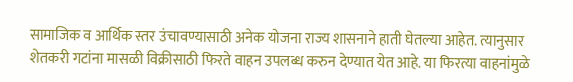सामाजिक व आर्थिक स्तर उंचावण्यासाठी अनेक योजना राज्य शासनाने हाती घेतल्या आहेत. त्यानुसार शेतकरी गटांना मासळी विक्रीसाठी फिरते वाहन उपलब्ध करुन देण्यात येत आहे. या फिरत्या वाहनांमुळे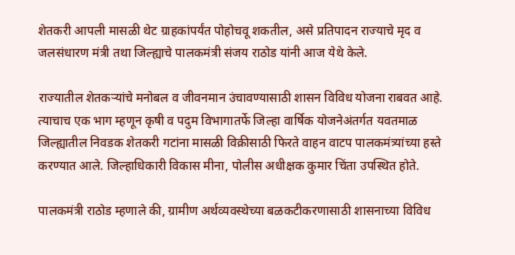शेतकरी आपली मासळी थेट ग्राहकांपर्यंत पोहोचवू शकतील, असे प्रतिपादन राज्याचे मृद व जलसंधारण मंत्री तथा जिल्ह्याचे पालकमंत्री संजय राठोड यांनी आज येथे केले.

राज्यातील शेतकऱ्यांचे मनोबल व जीवनमान उंचावण्यासाठी शासन विविध योजना राबवत आहे. त्याचाच एक भाग म्हणून कृषी व पदुम विभागातर्फे जिल्हा वार्षिक योजनेअंतर्गत यवतमाळ जिल्ह्यातील निवडक शेतकरी गटांना मासळी विक्रीसाठी फिरते वाहन वाटप पालकमंत्र्यांच्या हस्ते करण्यात आले. जिल्हाधिकारी विकास मीना, पोलीस अधीक्षक कुमार चिंता उपस्थित होते.

पालकमंत्री राठोड म्हणाले की, ग्रामीण अर्थव्यवस्थेच्या बळकटीकरणासाठी शासनाच्या विविध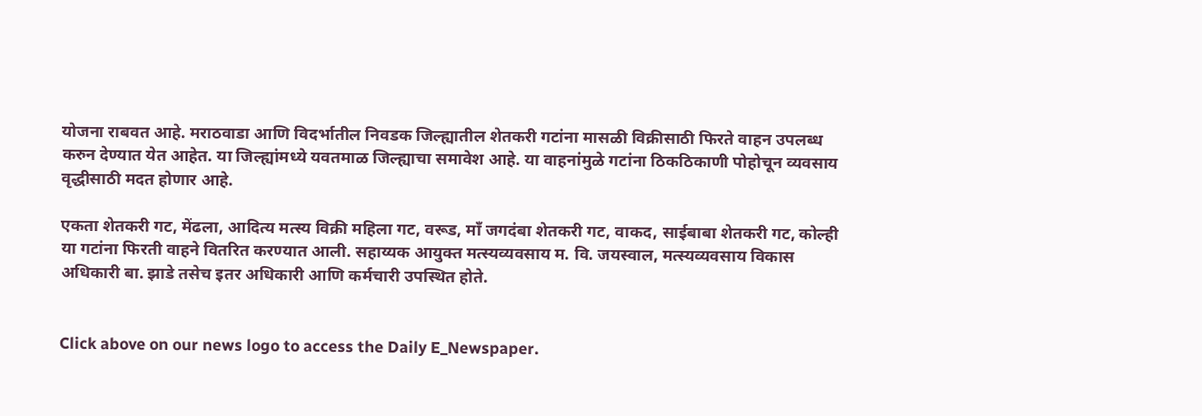योजना राबवत आहे. मराठवाडा आणि विदर्भातील निवडक जिल्ह्यातील शेतकरी गटांना मासळी विक्रीसाठी फिरते वाहन उपलब्ध करुन देण्यात येत आहेत. या जिल्ह्यांमध्ये यवतमाळ जिल्ह्याचा समावेश आहे. या वाहनांमुळे गटांना ठिकठिकाणी पोहोचून व्यवसाय वृद्धीसाठी मदत होणार आहे.

एकता शेतकरी गट, मेंढला, आदित्य मत्स्य विक्री महिला गट, वरूड, माँ जगदंबा शेतकरी गट, वाकद, साईबाबा शेतकरी गट, कोल्ही या गटांना फिरती वाहने वितरित करण्यात आली. सहाय्यक आयुक्त मत्स्यव्यवसाय म. वि. जयस्वाल, मत्स्यव्यवसाय विकास अधिकारी बा. झाडे तसेच इतर अधिकारी आणि कर्मचारी उपस्थित होते.


Click above on our news logo to access the Daily E_Newspaper.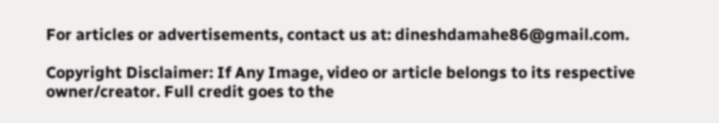For articles or advertisements, contact us at: dineshdamahe86@gmail.com.

Copyright Disclaimer: If Any Image, video or article belongs to its respective owner/creator. Full credit goes to the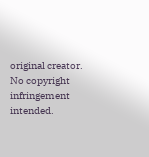original creator. No copyright infringement intended.